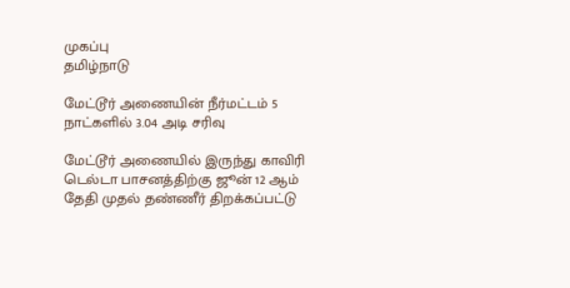முகப்பு
தமிழ்நாடு

மேட்டூர் அணையின் நீர்மட்டம் 5 நாட்களில் 3.04 அடி சரிவு

மேட்டூர் அணையில் இருந்து காவிரி டெல்டா பாசனத்திற்கு ஜூன் 12 ஆம் தேதி முதல் தண்ணீர் திறக்கப்பட்டு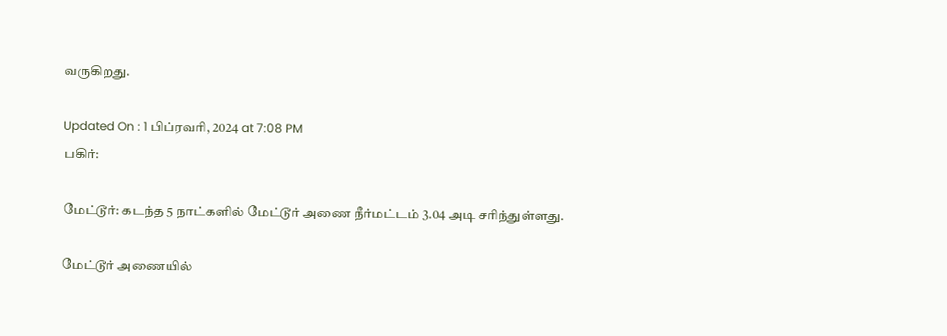வருகிறது.

Updated On : 1 பிப்ரவரி, 2024 at 7:08 PM
பகிர்:

மேட்டூர்: கடந்த 5 நாட்களில் மேட்டூர் அணை நீர்மட்டம் 3.04 அடி சரிந்துள்ளது.

மேட்டூர் அணையில்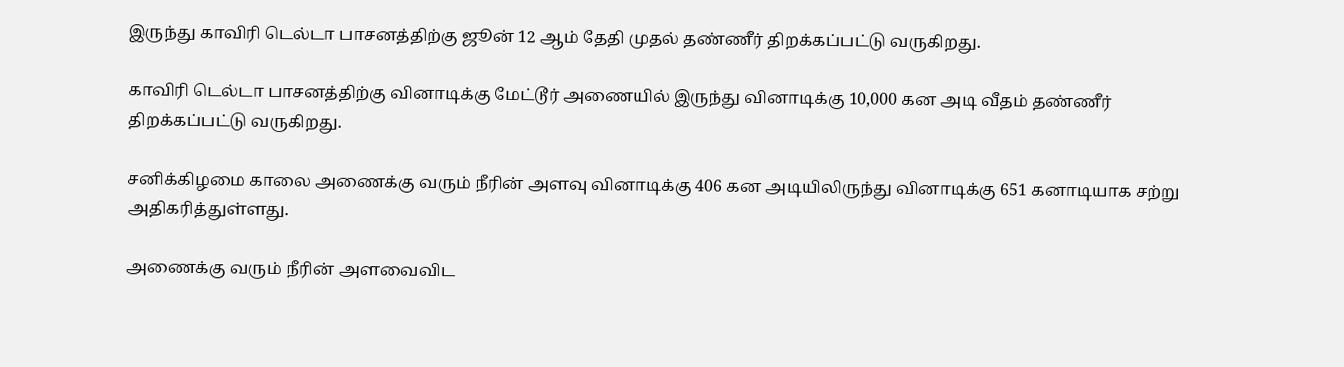இருந்து காவிரி டெல்டா பாசனத்திற்கு ஜூன் 12 ஆம் தேதி முதல் தண்ணீர் திறக்கப்பட்டு வருகிறது.

காவிரி டெல்டா பாசனத்திற்கு வினாடிக்கு மேட்டூர் அணையில் இருந்து வினாடிக்கு 10,000 கன அடி வீதம் தண்ணீர் திறக்கப்பட்டு வருகிறது.

சனிக்கிழமை காலை அணைக்கு வரும் நீரின் அளவு வினாடிக்கு 406 கன அடியிலிருந்து வினாடிக்கு 651 கனாடியாக சற்று அதிகரித்துள்ளது.

அணைக்கு வரும் நீரின் அளவைவிட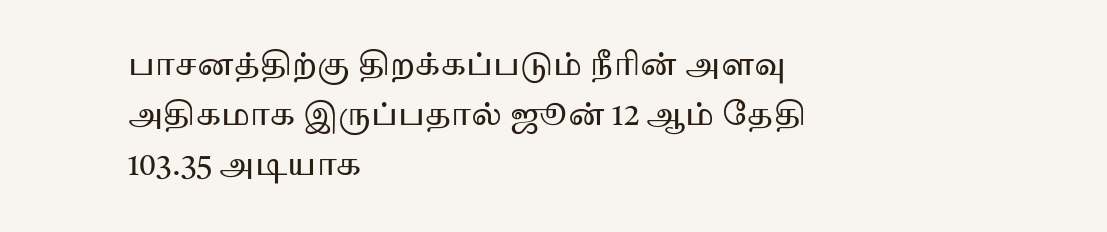பாசனத்திற்கு திறக்கப்படும் நீரின் அளவு அதிகமாக இருப்பதால் ஜூன் 12 ஆம் தேதி 103.35 அடியாக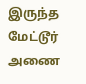இருந்த மேட்டூர் அணை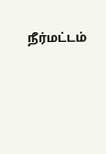நீர்மட்டம்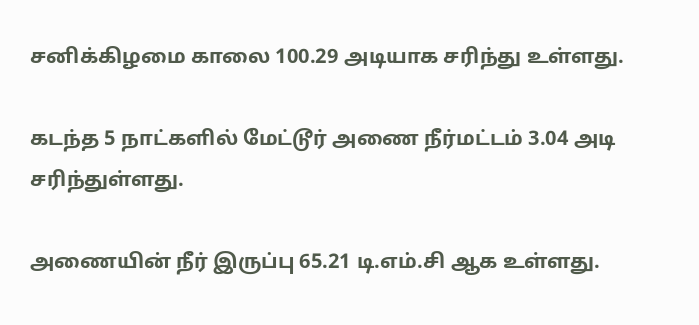சனிக்கிழமை காலை 100.29 அடியாக சரிந்து உள்ளது.

கடந்த 5 நாட்களில் மேட்டூர் அணை நீர்மட்டம் 3.04 அடி சரிந்துள்ளது.

அணையின் நீர் இருப்பு 65.21 டி.எம்.சி ஆக உள்ளது.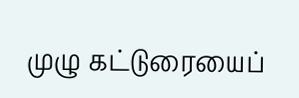முழு கட்டுரையைப்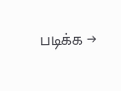படிக்க →